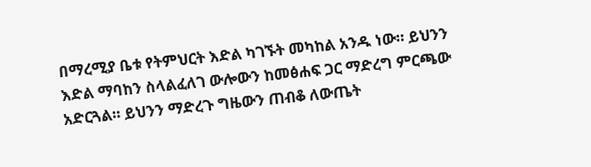በማረሚያ ቤቱ የትምህርት እድል ካገኙት መካከል አንዱ ነው። ይህንን እድል ማባከን ስላልፈለገ ውሎውን ከመፅሐፍ ጋር ማድረግ ምርጫው አድርጓል። ይህንን ማድረጉ ግዜውን ጠብቆ ለውጤት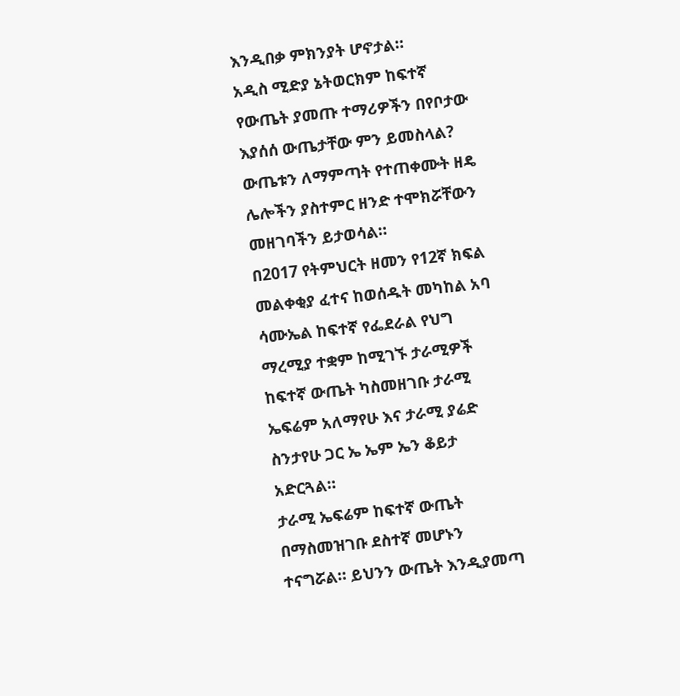እንዲበቃ ምክንያት ሆኖታል።
አዲስ ሚድያ ኔትወርክም ከፍተኛ የውጤት ያመጡ ተማሪዎችን በየቦታው እያሰሰ ውጤታቸው ምን ይመስላል? ውጤቱን ለማምጣት የተጠቀሙት ዘዴ ሌሎችን ያስተምር ዘንድ ተሞክሯቸውን መዘገባችን ይታወሳል።
በ2017 የትምህርት ዘመን የ12ኛ ክፍል መልቀቂያ ፈተና ከወሰዱት መካከል አባ ሳሙኤል ከፍተኛ የፌደራል የህግ ማረሚያ ተቋም ከሚገኙ ታራሚዎች ከፍተኛ ውጤት ካስመዘገቡ ታራሚ ኤፍሬም አለማየሁ እና ታራሚ ያሬድ ስንታየሁ ጋር ኤ ኤም ኤን ቆይታ አድርጓል።
ታራሚ ኤፍሬም ከፍተኛ ውጤት በማስመዝገቡ ደስተኛ መሆኑን ተናግሯል። ይህንን ውጤት እንዲያመጣ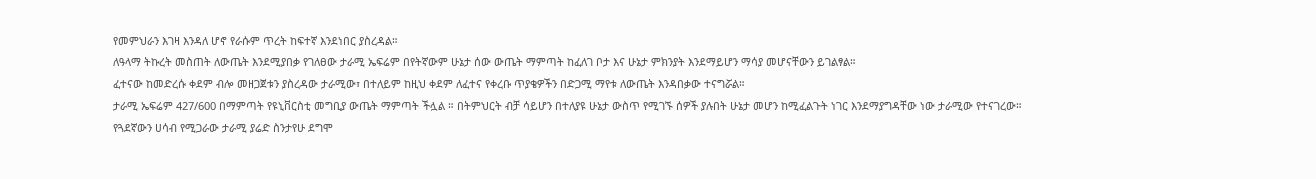የመምህራን እገዛ እንዳለ ሆኖ የራሱም ጥረት ከፍተኛ እንደነበር ያስረዳል።
ለዓላማ ትኩረት መስጠት ለውጤት እንደሚያበቃ የገለፀው ታራሚ ኤፍሬም በየትኛውም ሁኔታ ሰው ውጤት ማምጣት ከፈለገ ቦታ እና ሁኔታ ምክንያት እንደማይሆን ማሳያ መሆናቸውን ይገልፃል።
ፈተናው ከመድረሱ ቀደም ብሎ መዘጋጀቱን ያስረዳው ታራሚው፣ በተለይም ከዚህ ቀደም ለፈተና የቀረቡ ጥያቄዎችን በድጋሚ ማየቱ ለውጤት እንዳበቃው ተናግሯል።
ታራሚ ኤፍሬም 427/600 በማምጣት የዩኒቨርስቲ መግቢያ ውጤት ማምጣት ችሏል ። በትምህርት ብቻ ሳይሆን በተለያዩ ሁኔታ ውስጥ የሚገኙ ሰዎች ያሉበት ሁኔታ መሆን ከሚፈልጉት ነገር እንደማያግዳቸው ነው ታራሚው የተናገረው።
የጓደኛውን ሀሳብ የሚጋራው ታራሚ ያሬድ ስንታየሁ ደግሞ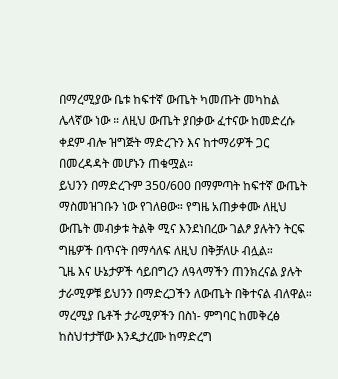በማረሚያው ቤቱ ከፍተኛ ውጤት ካመጡት መካከል ሌላኛው ነው ። ለዚህ ውጤት ያበቃው ፈተናው ከመድረሱ ቀደም ብሎ ዝግጅት ማድረጉን እና ከተማሪዎች ጋር በመረዳዳት መሆኑን ጠቁሟል።
ይህንን በማድረጉም 350/600 በማምጣት ከፍተኛ ውጤት ማስመዝገቡን ነው የገለፀው። የግዜ አጠቃቀሙ ለዚህ ውጤት መብቃቱ ትልቅ ሚና እንደነበረው ገልፆ ያሉትን ትርፍ ግዜዎች በጥናት በማሳለፍ ለዚህ በቅቻለሁ ብሏል።
ጊዜ እና ሁኔታዎች ሳይበግረን ለዓላማችን ጠንክረናል ያሉት ታራሚዎቹ ይህንን በማድረጋችን ለውጤት በቅተናል ብለዋል። ማረሚያ ቤቶች ታራሚዎችን በስነ- ምግባር ከመቅረፅ ከስህተታቸው እንዲታረሙ ከማድረግ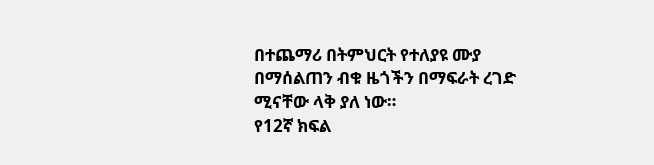በተጨማሪ በትምህርት የተለያዩ ሙያ በማሰልጠን ብቁ ዜጎችን በማፍራት ረገድ ሚናቸው ላቅ ያለ ነው።
የ12ኛ ክፍል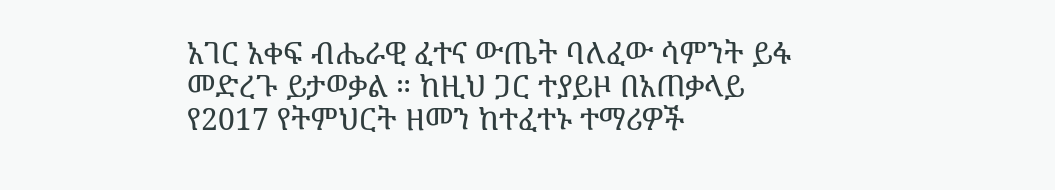አገር አቀፍ ብሔራዊ ፈተና ውጤት ባለፈው ሳምንት ይፋ መድረጉ ይታወቃል ። ከዚህ ጋር ተያይዞ በአጠቃላይ የ2017 የትምህርት ዘመን ከተፈተኑ ተማሪዎች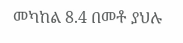መካከል 8.4 በመቶ ያህሉ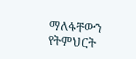ማለፋቸውን የትምህርት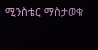ሚንስቴር ማስታወቁ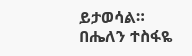ይታወሳል።
በሔለን ተስፋዬ